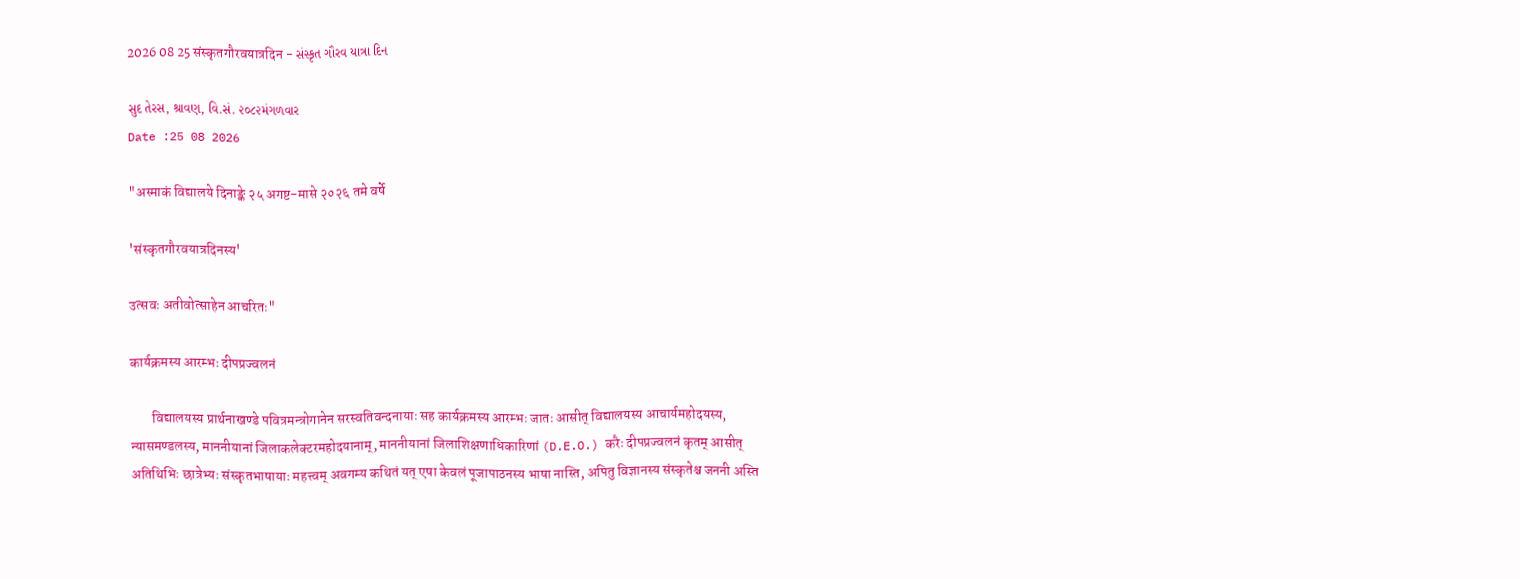2026 08 25 संस्कृतगौरवयात्रदिन - સંસ્કૃત ગૌરવ યાત્રા દિન

સુદ તેરસ, શ્રાવણ, વિ.સં. ૨૦૮૨મંગળવાર
Date :25 08 2026

"अस्माकं विद्यालये दिनाङ्के २५ अगष्ट-मासे २०२६ तमे वर्षे

'संस्कृतगौरवयात्रदिनस्य'

उत्सवः अतीवोत्साहेन आचरितः"

कार्यक्रमस्य आरम्भः दीपप्रज्वलनं

        विद्यालयस्य प्रार्थनाखण्डे पवित्रमन्त्रोगानेन सरस्वतिवन्दनायाः सह कार्यक्रमस्य आरम्भः जातः आसीत् विद्यालयस्य आचार्यमहोदयस्य, न्यासमण्डलस्य, माननीयानां जिलाकलेक्टरमहोदयानाम्, माननीयानां जिलाशिक्षणाधिकारिणां (D.E.O.) करैः दीपप्रज्वलनं कृतम् आसीत् अतिथिभिः छात्रेभ्यः संस्कृतभाषायाः महत्त्वम् अवगम्य कथितं यत् एषा केवलं पूजापाठनस्य भाषा नास्ति, अपितु विज्ञानस्य संस्कृतेश्च जननी अस्ति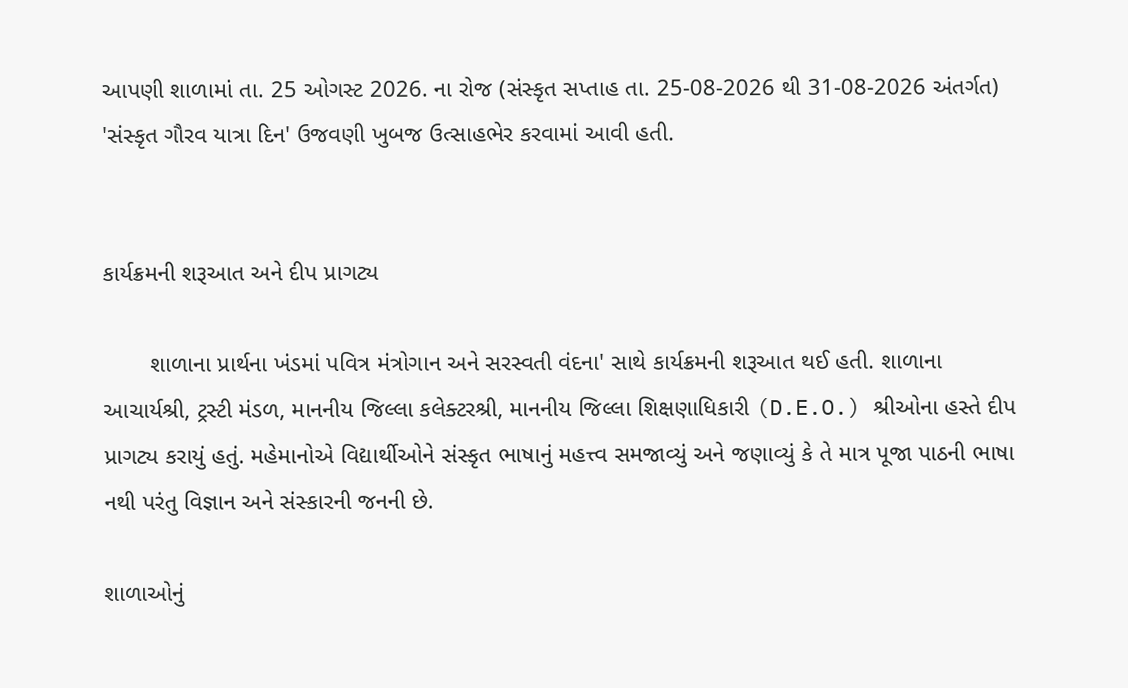આપણી શાળામાં તા. 25 ઓગસ્ટ 2026. ના રોજ (સંસ્કૃત સપ્તાહ તા. 25-08-2026 થી 31-08-2026 અંતર્ગત) 'સંસ્કૃત ગૌરવ યાત્રા દિન' ઉજવણી ખુબજ ઉત્સાહભેર કરવામાં આવી હતી.


કાર્યક્રમની શરૂઆત અને દીપ પ્રાગટ્ય

       શાળાના પ્રાર્થના ખંડમાં પવિત્ર મંત્રોગાન અને સરસ્વતી વંદના' સાથે કાર્યક્રમની શરૂઆત થઈ હતી. શાળાના આચાર્યશ્રી, ટ્રસ્ટી મંડળ, માનનીય જિલ્લા કલેક્ટરશ્રી, માનનીય જિલ્લા શિક્ષણાધિકારી (D.E.O.) શ્રીઓના હસ્તે દીપ પ્રાગટ્ય કરાયું હતું. મહેમાનોએ વિદ્યાર્થીઓને સંસ્કૃત ભાષાનું મહત્ત્વ સમજાવ્યું અને જણાવ્યું કે તે માત્ર પૂજા પાઠની ભાષા નથી પરંતુ વિજ્ઞાન અને સંસ્કારની જનની છે.

શાળાઓનું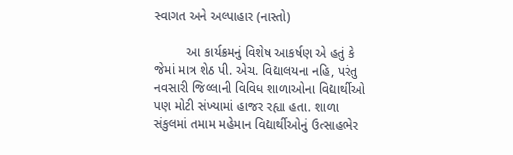સ્વાગત અને અલ્પાહાર (નાસ્તો)

         આ કાર્યક્રમનું વિશેષ આકર્ષણ એ હતું કે જેમાં માત્ર શેઠ પી. એચ. વિદ્યાલયના નહિ, પરંતુ નવસારી જિલ્લાની વિવિધ શાળાઓના વિદ્યાર્થીઓ પણ મોટી સંખ્યામાં હાજર રહ્યા હતા. શાળા સંકુલમાં તમામ મહેમાન વિદ્યાર્થીઓનું ઉત્સાહભેર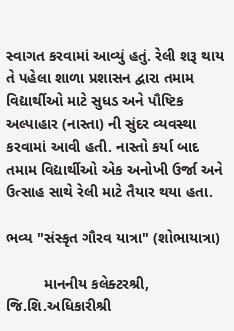સ્વાગત કરવામાં આવ્યું હતું. રેલી શરૂ થાય તે પહેલા શાળા પ્રશાસન દ્વારા તમામ વિદ્યાર્થીઓ માટે સુધડ અને પૌષ્ટિક અલ્પાહાર (નાસ્તા) ની સુંદર વ્યવસ્થા કરવામાં આવી હતી. નાસ્તો કર્યા બાદ તમામ વિદ્યાર્થીઓ એક અનોખી ઉર્જા અને ઉત્સાહ સાથે રેલી માટે તૈયાર થયા હતા.

ભવ્ય "સંસ્કૃત ગૌરવ યાત્રા" (શોભાયાત્રા)

         માનનીય કલેક્ટરશ્રી, જિ.શિ.અધિકારીશ્રી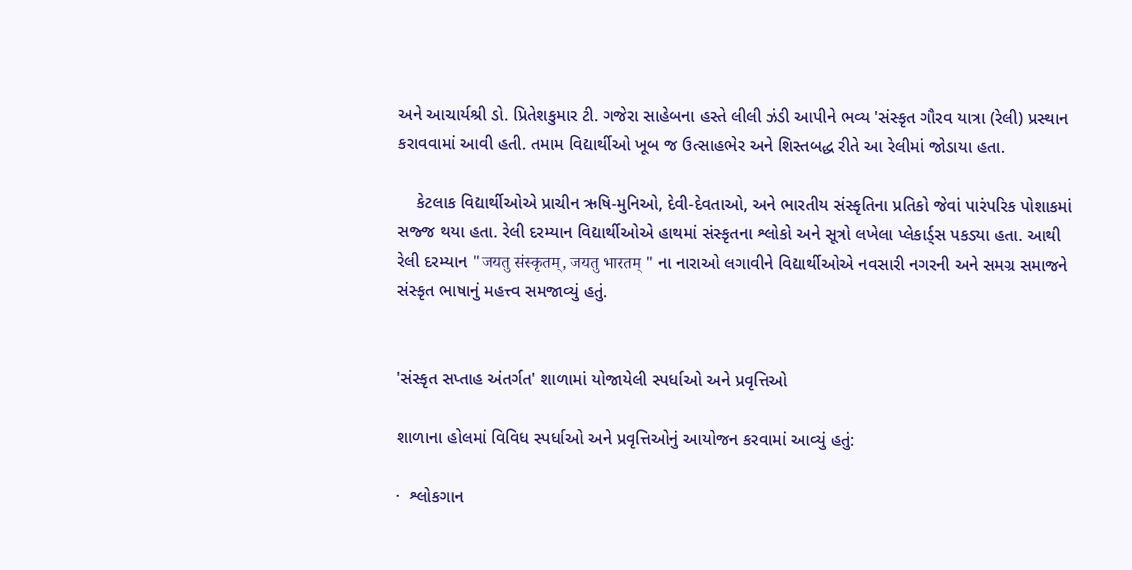અને આચાર્યશ્રી ડો. પ્રિતેશકુમાર ટી. ગજેરા સાહેબના હસ્તે લીલી ઝંડી આપીને ભવ્ય 'સંસ્કૃત ગૌરવ યાત્રા (રેલી) પ્રસ્થાન કરાવવામાં આવી હતી. તમામ વિદ્યાર્થીઓ ખૂબ જ ઉત્સાહભેર અને શિસ્તબદ્ધ રીતે આ રેલીમાં જોડાયા હતા.

    કેટલાક વિદ્યાર્થીઓએ પ્રાચીન ઋષિ-મુનિઓ, દેવી-દેવતાઓ, અને ભારતીય સંસ્કૃતિના પ્રતિકો જેવાં પારંપરિક પોશાકમાં સજ્જ થયા હતા. રેલી દરમ્યાન વિદ્યાર્થીઓએ હાથમાં સંસ્કૃતના શ્લોકો અને સૂત્રો લખેલા પ્લેકાર્ડ્સ પકડ્યા હતા. આથી રેલી દરમ્યાન "जयतु संस्कृतम्, जयतु भारतम् " ના નારાઓ લગાવીને વિદ્યાર્થીઓએ નવસારી નગરની અને સમગ્ર સમાજને સંસ્કૃત ભાષાનું મહત્ત્વ સમજાવ્યું હતું.


'સંસ્કૃત સપ્તાહ અંતર્ગત' શાળામાં યોજાયેલી સ્પર્ધાઓ અને પ્રવૃત્તિઓ

શાળાના હોલમાં વિવિધ સ્પર્ધાઓ અને પ્રવૃત્તિઓનું આયોજન કરવામાં આવ્યું હતું:

·  શ્લોકગાન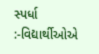સ્પર્ધા :-વિદ્યાર્થીઓએ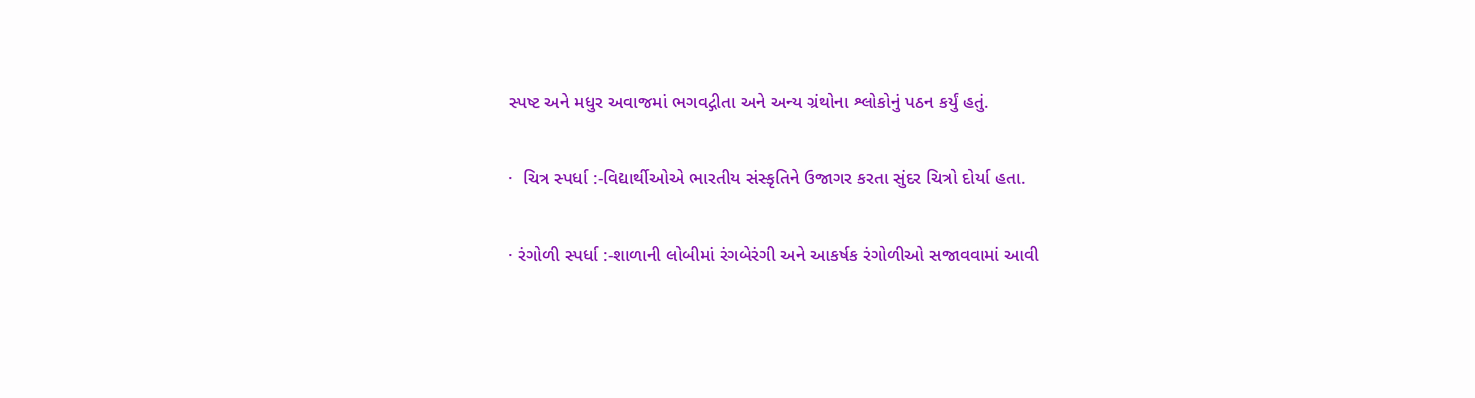સ્પષ્ટ અને મધુર અવાજમાં ભગવદ્ગીતા અને અન્ય ગ્રંથોના શ્લોકોનું પઠન કર્યું હતું.

·  ચિત્ર સ્પર્ધા :-વિદ્યાર્થીઓએ ભારતીય સંસ્કૃતિને ઉજાગર કરતા સુંદર ચિત્રો દોર્યા હતા.

· રંગોળી સ્પર્ધા :-શાળાની લોબીમાં રંગબેરંગી અને આકર્ષક રંગોળીઓ સજાવવામાં આવી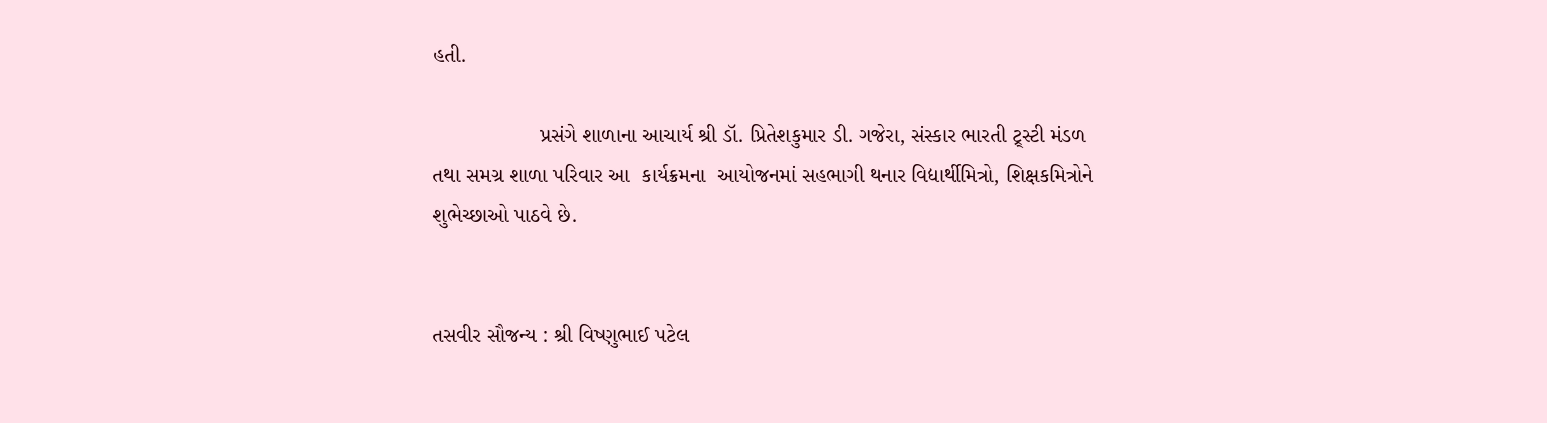હતી.

                  પ્રસંગે શાળાના આચાર્ય શ્રી ડૉ. પ્રિતેશકુમાર ડી. ગજેરા, સંસ્કાર ભારતી ટ્ર્સ્ટી મંડળ તથા સમગ્ર શાળા પરિવાર આ  કાર્યક્રમના  આયોજનમાં સહભાગી થનાર વિદ્યાર્થીમિત્રો, શિક્ષકમિત્રોને શુભેચ્છાઓ પાઠવે છે.


તસવીર સૌજન્ય : શ્રી વિષ્ણુભાઈ પટેલ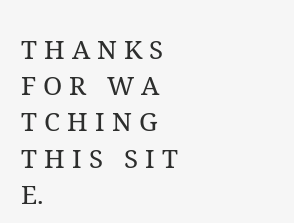T H A N K S   F O R   W A T C H I N G  T H I S   S I T E.